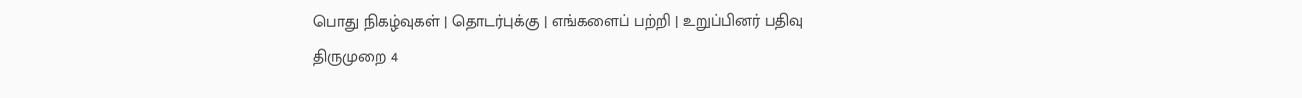பொது நிகழ்வுகள் | தொடர்புக்கு | எங்களைப் பற்றி | உறுப்பினர் பதிவு
திருமுறை 4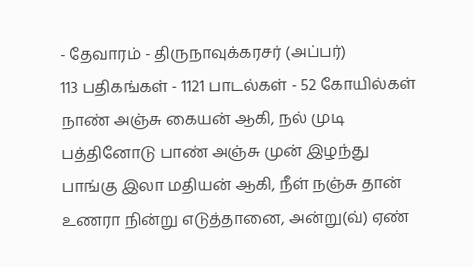- தேவாரம் - திருநாவுக்கரசர் (அப்பர்)
113 பதிகங்கள் - 1121 பாடல்கள் - 52 கோயில்கள்
நாண் அஞ்சு கையன் ஆகி, நல் முடி பத்தினோடு பாண் அஞ்சு முன் இழந்து பாங்கு இலா மதியன் ஆகி, நீள் நஞ்சு தான் உணரா நின்று எடுத்தானை, அன்று(வ்) ஏண்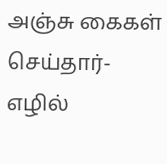அஞ்சு கைகள் செய்தார்-எழில்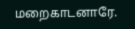மறைகாடனாரே.